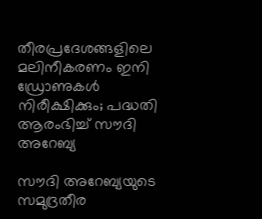തീരപ്രദേശങ്ങളിലെ മലിനീകരണം ഇനി ഡ്രോണുകൾ നിരീക്ഷിക്കും; പദ്ധതി ആരംഭിച്ച് സൗദി അറേബ്യ

സൗദി അറേബ്യയുടെ സമുദ്രതീര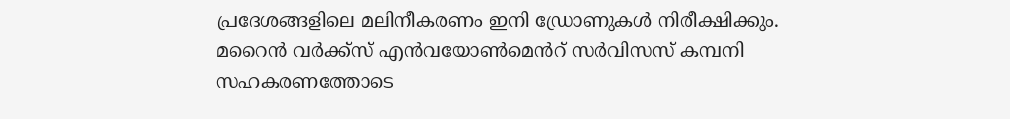പ്രദേശങ്ങളിലെ മലിനീകരണം ഇനി ഡ്രോണുകൾ നിരീക്ഷിക്കും. മറൈൻ വർക്ക്‌സ് എൻവയോൺമെൻറ് സർവിസസ് കമ്പനി സഹകരണത്തോടെ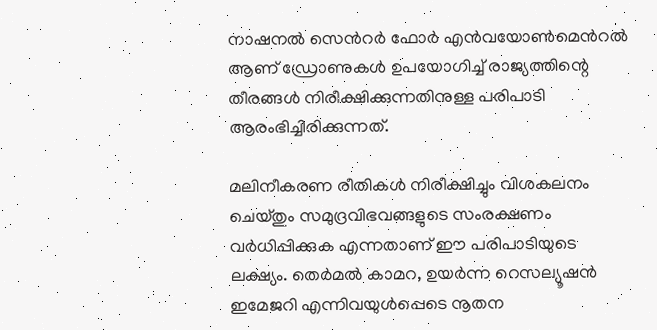നാഷനൽ സെൻറർ ഫോർ എൻവയോൺമെൻറൽ ആണ് ഡ്രോണുകൾ ഉപയോഗിച്ച് രാജ്യത്തിന്റെ തീരങ്ങൾ നിരീക്ഷിക്കുന്നതിനുള്ള പരിപാടി ആരംഭിച്ചിരിക്കുന്നത്.

മലിനീകരണ രീതികൾ നിരീക്ഷിച്ചും വിശകലനം ചെയ്തും സമുദ്രവിഭവങ്ങളുടെ സംരക്ഷണം വർധിപ്പിക്കുക എന്നതാണ് ഈ പരിപാടിയുടെ ലക്ഷ്യം. തെർമൽ കാമറ, ഉയർന്ന റെസല്യൂഷൻ ഇമേജറി എന്നിവയുൾപ്പെടെ നൂതന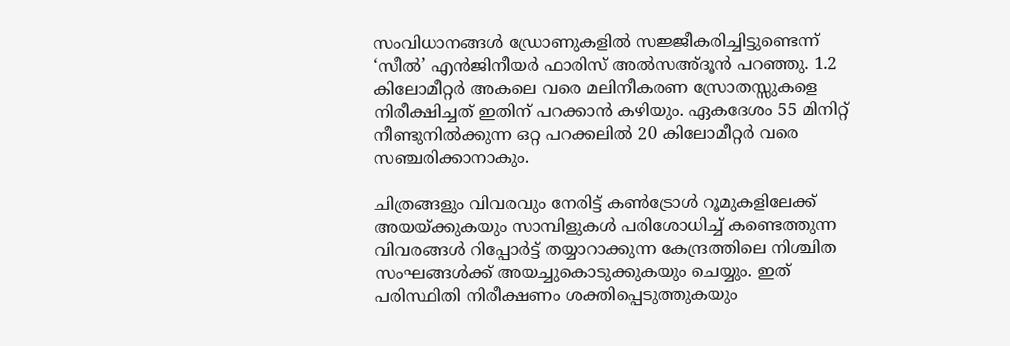സംവിധാനങ്ങൾ ഡ്രോണുകളിൽ സജ്ജീകരിച്ചിട്ടുണ്ടെന്ന് ‘സീൽ’ എൻജിനീയർ ഫാരിസ് അൽസഅ്ദൂൻ പറഞ്ഞു. 1.2 കിലോമീറ്റർ അകലെ വരെ മലിനീകരണ സ്രോതസ്സുകളെ നിരീക്ഷിച്ചത് ഇതിന് പറക്കാൻ കഴിയും. ഏകദേശം 55 മിനിറ്റ് നീണ്ടുനിൽക്കുന്ന ഒറ്റ പറക്കലിൽ 20 കിലോമീറ്റർ വരെ സഞ്ചരിക്കാനാകും.

ചിത്രങ്ങളും വിവരവും നേരിട്ട് കൺട്രോൾ റൂമുകളിലേക്ക് അയയ്ക്കുകയും സാമ്പിളുകൾ പരിശോധിച്ച് കണ്ടെത്തുന്ന വിവരങ്ങൾ റിപ്പോർട്ട് തയ്യാറാക്കുന്ന കേന്ദ്രത്തിലെ നിശ്ചിത സംഘങ്ങൾക്ക് അയച്ചുകൊടുക്കുകയും ചെയ്യും. ഇത് പരിസ്ഥിതി നിരീക്ഷണം ശക്തിപ്പെടുത്തുകയും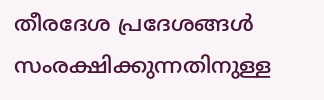തീരദേശ പ്രദേശങ്ങൾ സംരക്ഷിക്കുന്നതിനുള്ള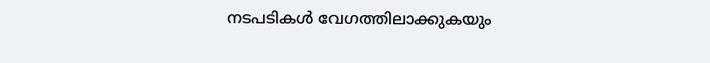നടപടികൾ വേഗത്തിലാക്കുകയും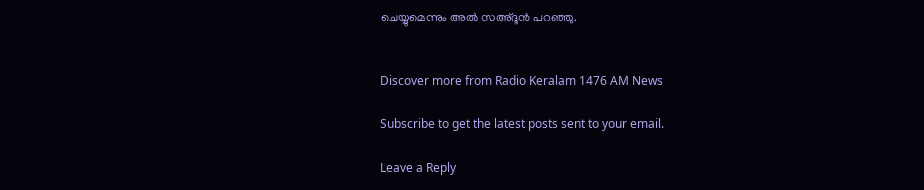ചെയ്യുമെന്നും അൽ സഅ്ദൂൻ പറഞ്ഞു.


Discover more from Radio Keralam 1476 AM News

Subscribe to get the latest posts sent to your email.

Leave a Reply